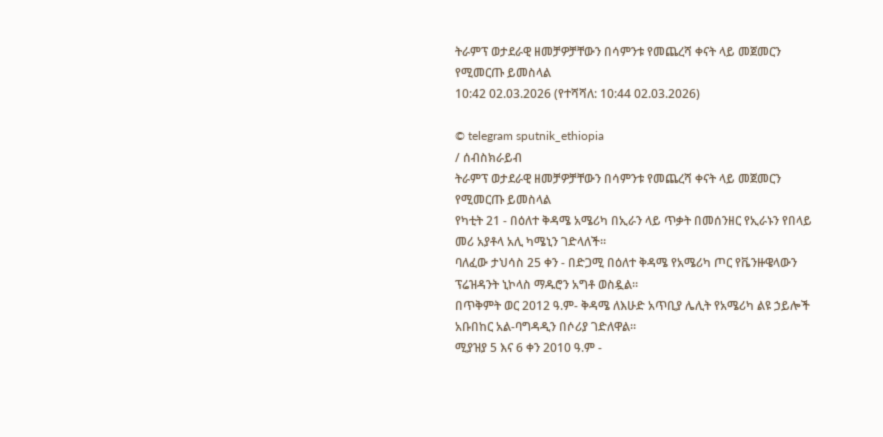ትራምፕ ወታደራዊ ዘመቻዎቻቸውን በሳምንቱ የመጨረሻ ቀናት ላይ መጀመርን የሚመርጡ ይመስላል
10:42 02.03.2026 (የተሻሻለ: 10:44 02.03.2026)

© telegram sputnik_ethiopia
/ ሰብስክራይብ
ትራምፕ ወታደራዊ ዘመቻዎቻቸውን በሳምንቱ የመጨረሻ ቀናት ላይ መጀመርን የሚመርጡ ይመስላል
የካቲት 21 - በዕለተ ቅዳሜ አሜሪካ በኢራን ላይ ጥቃት በመሰንዘር የኢራኑን የበላይ መሪ አያቶላ አሊ ካሜኒን ገድላለች።
ባለፈው ታህሳስ 25 ቀን - በድጋሚ በዕለተ ቅዳሜ የአሜሪካ ጦር የቬንዙዌላውን ፕሬዝዳንት ኒኮላስ ማዱሮን አግቶ ወስዷል።
በጥቅምት ወር 2012 ዓ.ም- ቅዳሜ ለእሁድ አጥቢያ ሌሊት የአሜሪካ ልዩ ኃይሎች አቡበከር አል-ባግዳዲን በሶሪያ ገድለዋል።
ሚያዝያ 5 እና 6 ቀን 2010 ዓ.ም -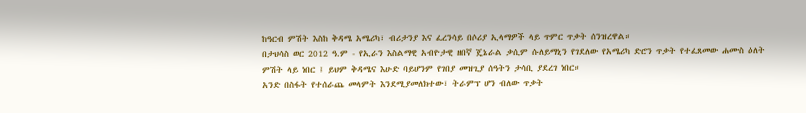ከዓርብ ምሽት እስከ ቅዳሜ አሜሪካ፣ ብሪታንያ እና ፈረንሳይ በሶሪያ ኢላማዎች ላይ ጥምር ጥቃት ሰንዝረዋል።
በታህሳስ ወር 2012 ዓ.ም - የኢራን እስልማዊ አብዮታዊ ዘበኛ ጄኔራል ቃሲም ሱለይማኒን የገደለው የአሜሪካ ድሮን ጥቃት የተፈጸመው ሐሙስ ዕለት ምሽት ላይ ነበር ፤ ይህም ቅዳሜና እሁድ ባይሆንም የገበያ መዝጊያ ሰዓትን ታሳቢ ያደረገ ነበር።
አንድ በስፋት የተሰራጨ መላምት እንደሚያመለክተው፣ ትራምፕ ሆን ብለው ጥቃት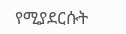የሚያደርሱት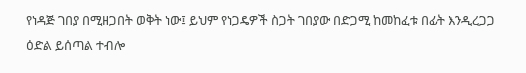የነዳጅ ገበያ በሚዘጋበት ወቅት ነው፤ ይህም የነጋዴዎች ስጋት ገበያው በድጋሚ ከመከፈቱ በፊት እንዲረጋጋ ዕድል ይሰጣል ተብሎ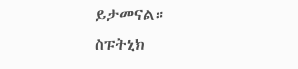ይታመናል።
ስፑትኒክ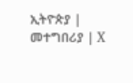ኢትዮጵያ | መተግበሪያ | X